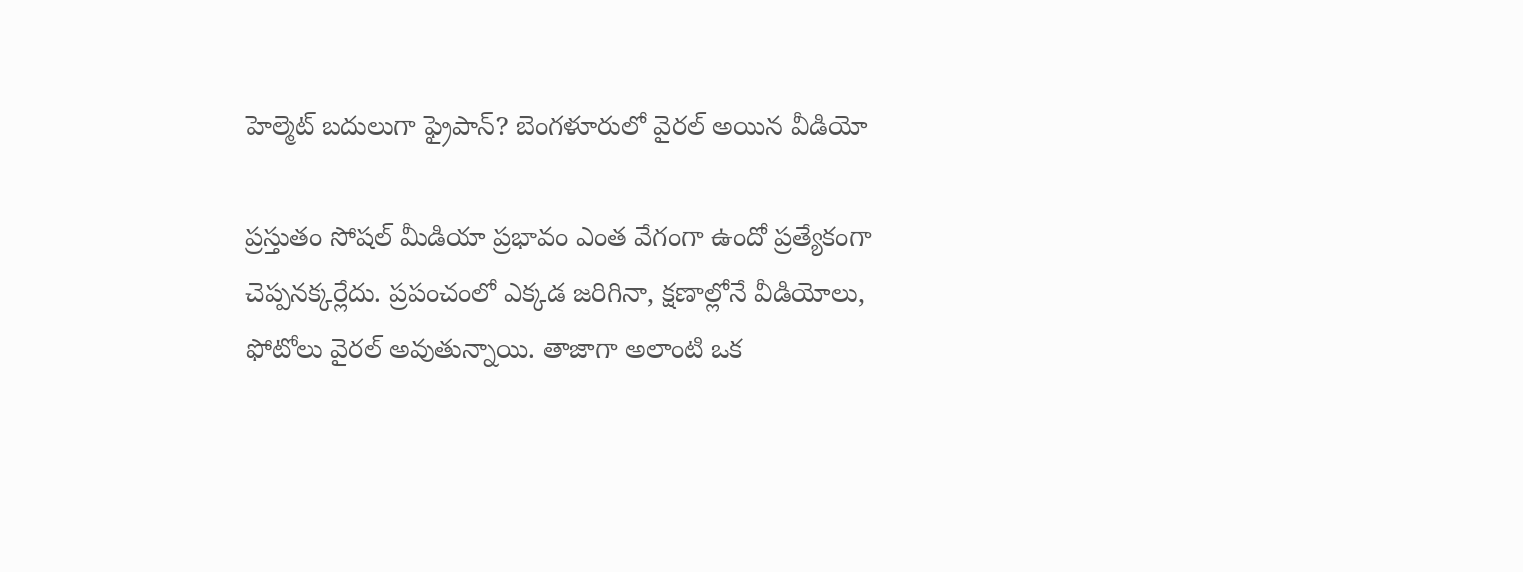హెల్మెట్ బదులుగా ఫ్రైపాన్? బెంగళూరులో వైరల్ అయిన వీడియో

ప్రస్తుతం సోషల్ మీడియా ప్రభావం ఎంత వేగంగా ఉందో ప్రత్యేకంగా చెప్పనక్కర్లేదు. ప్రపంచంలో ఎక్కడ జరిగినా, క్షణాల్లోనే వీడియోలు, ఫోటోలు వైరల్ అవుతున్నాయి. తాజాగా అలాంటి ఒక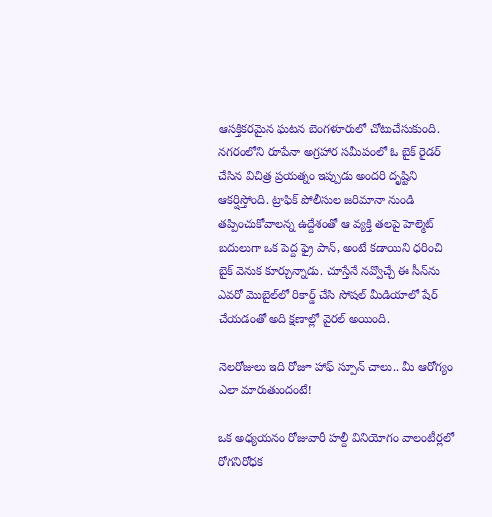ఆసక్తికరమైన ఘటన బెంగళూరులో చోటుచేసుకుంది. నగరంలోని రూపేనా అగ్రహార సమీపంలో ఓ బైక్ రైడర్ చేసిన విచిత్ర ప్రయత్నం ఇప్పుడు అందరి దృష్టిని ఆకర్షిస్తోంది. ట్రాఫిక్ పోలీసుల జరిమానా నుండి తప్పించుకోవాలన్న ఉద్దేశంతో ఆ వ్యక్తి తలపై హెల్మెట్ బదులుగా ఒక పెద్ద ఫ్రై పాన్, అంటే కడాయిని ధరించి బైక్ వెనుక కూర్చున్నాడు. చూస్తేనే నవ్వొచ్చే ఈ సీన్‌ను ఎవరో మొబైల్‌లో రికార్డ్ చేసి సోషల్ మీడియాలో షేర్ చేయడంతో అది క్షణాల్లో వైరల్ అయింది.

నెలరోజులు ఇది రోజూ హాఫ్ స్పూన్ చాలు.. మీ ఆరోగ్యం ఎలా మారుతుందంటే!

ఒక అధ్యయనం రోజువారీ హల్దీ వినియోగం వాలంటీర్లలో రోగనిరోధక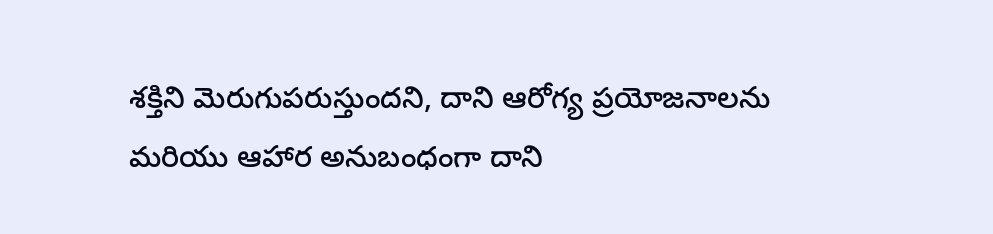శక్తిని మెరుగుపరుస్తుందని, దాని ఆరోగ్య ప్రయోజనాలను మరియు ఆహార అనుబంధంగా దాని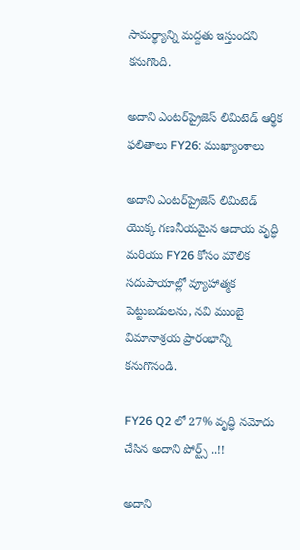సామర్థ్యాన్ని మద్దతు ఇస్తుందని కనుగొంది.

అదాని ఎంటర్‌ప్రైజెస్ లిమిటెడ్ ఆర్థిక ఫలితాలు FY26: ముఖ్యాంశాలు

అదాని ఎంటర్‌ప్రైజెస్ లిమిటెడ్ యొక్క గణనీయమైన ఆదాయ వృద్ధి మరియు FY26 కోసం మౌలిక సదుపాయాల్లో వ్యూహాత్మక పెట్టుబడులను, నవి ముంబై విమానాశ్రయ ప్రారంభాన్ని కనుగొనండి.

FY26 Q2 లో 27% వృద్ధి నమోదు చేసిన అదాని పోర్ట్స్ ..!!

అదాని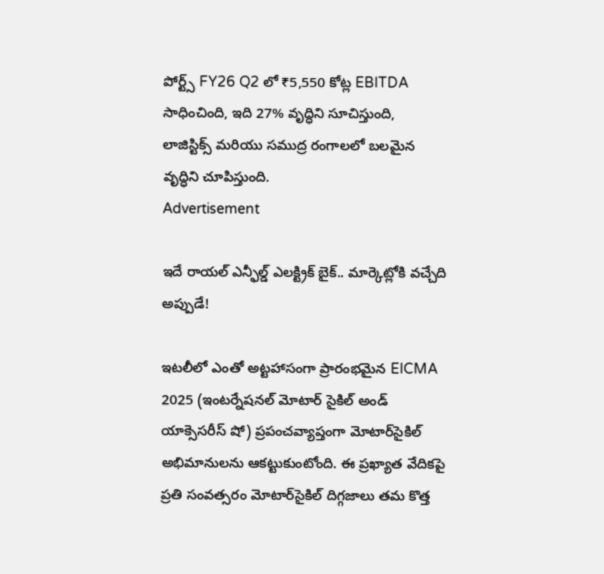పోర్ట్స్ FY26 Q2 లో ₹5,550 కోట్ల EBITDA సాధించింది, ఇది 27% వృద్ధిని సూచిస్తుంది, లాజిస్టిక్స్ మరియు సముద్ర రంగాలలో బలమైన వృద్ధిని చూపిస్తుంది.
Advertisement

ఇదే రాయల్ ఎన్ఫీల్డ్ ఎలక్ట్రిక్ బైక్.. మార్కెట్లోకి వచ్చేది అప్పుడే!

ఇటలీలో ఎంతో అట్టహాసంగా ప్రారంభమైన EICMA 2025 (ఇంటర్నేషనల్ మోటార్ సైకిల్ అండ్ యాక్సెసరీస్ షో) ప్రపంచవ్యాప్తంగా మోటార్‌సైకిల్ అభిమానులను ఆకట్టుకుంటోంది. ఈ ప్రఖ్యాత వేదికపై ప్రతి సంవత్సరం మోటార్‌సైకిల్ దిగ్గజాలు తమ కొత్త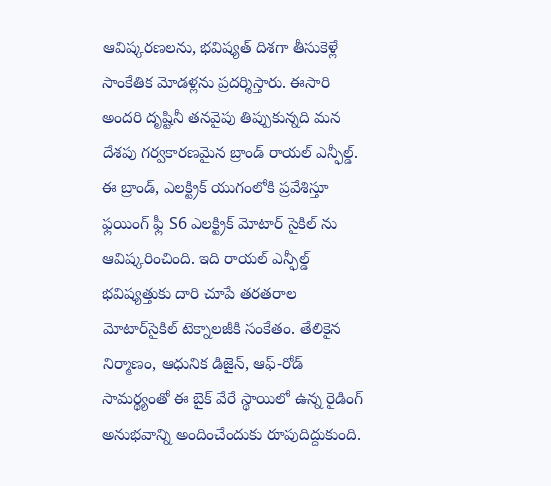ఆవిష్కరణలను, భవిష్యత్ దిశగా తీసుకెళ్లే సాంకేతిక మోడళ్లను ప్రదర్శిస్తారు. ఈసారి అందరి దృష్టినీ తనవైపు తిప్పుకున్నది మన దేశపు గర్వకారణమైన బ్రాండ్ రాయల్ ఎన్ఫీల్డ్. ఈ బ్రాండ్, ఎలక్ట్రిక్ యుగంలోకి ప్రవేశిస్తూ ఫ్లయింగ్ ఫ్లీ S6 ఎలక్ట్రిక్ మోటార్ సైకిల్ ను ఆవిష్కరించింది. ఇది రాయల్ ఎన్ఫీల్డ్ భవిష్యత్తుకు దారి చూపే తరతరాల మోటార్‌సైకిల్ టెక్నాలజీకి సంకేతం. తేలికైన నిర్మాణం, ఆధునిక డిజైన్, ఆఫ్-రోడ్ సామర్థ్యంతో ఈ బైక్ వేరే స్థాయిలో ఉన్న రైడింగ్ అనుభవాన్ని అందించేందుకు రూపుదిద్దుకుంది.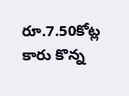రూ.7.50కోట్ల కారు కొన్న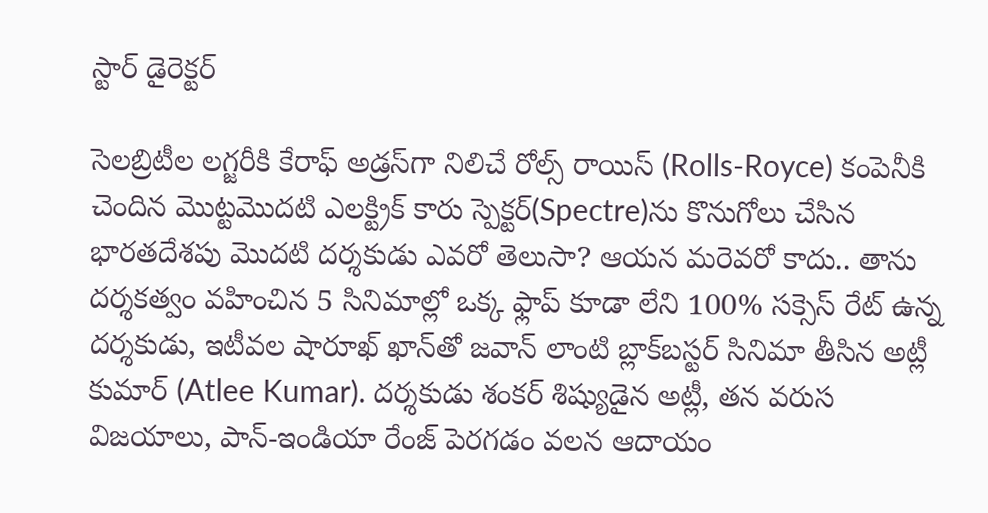స్టార్ డైరెక్టర్

సెలబ్రిటీల లగ్జరీకి కేరాఫ్ అడ్రస్‌గా నిలిచే రోల్స్ రాయిస్ (Rolls-Royce) కంపెనీకి చెందిన మొట్టమొదటి ఎలక్ట్రిక్ కారు స్పెక్టర్(Spectre)ను కొనుగోలు చేసిన భారతదేశపు మొదటి దర్శకుడు ఎవరో తెలుసా? ఆయన మరెవరో కాదు.. తాను దర్శకత్వం వహించిన 5 సినిమాల్లో ఒక్క ఫ్లాప్ కూడా లేని 100% సక్సెస్ రేట్ ఉన్న దర్శకుడు, ఇటీవల షారూఖ్ ఖాన్‌తో జవాన్ లాంటి బ్లాక్‌బస్టర్ సినిమా తీసిన అట్లీ కుమార్ (Atlee Kumar). దర్శకుడు శంకర్ శిష్యుడైన అట్లీ, తన వరుస విజయాలు, పాన్-ఇండియా రేంజ్ పెరగడం వలన ఆదాయం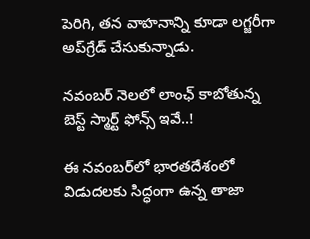పెరిగి, తన వాహనాన్ని కూడా లగ్జరీగా అప్‌గ్రేడ్ చేసుకున్నాడు.

నవంబర్‌ నెలలో లాంఛ్ కాబోతున్న బెస్ట్ స్మార్ట్ ఫోన్స్ ఇవే..!

ఈ నవంబర్‌లో భారతదేశంలో విడుదలకు సిద్ధంగా ఉన్న తాజా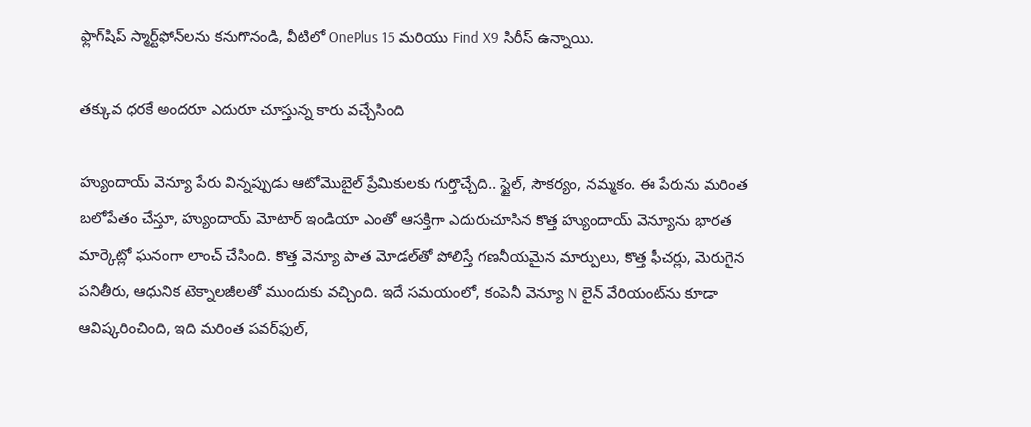ఫ్లాగ్‌షిప్ స్మార్ట్‌ఫోన్‌లను కనుగొనండి, వీటిలో OnePlus 15 మరియు Find X9 సిరీస్ ఉన్నాయి.

తక్కువ ధరకే అందరూ ఎదురూ చూస్తున్న కారు వచ్చేసింది

హ్యుందాయ్ వెన్యూ పేరు విన్నప్పుడు ఆటోమొబైల్ ప్రేమికులకు గుర్తొచ్చేది.. స్టైల్, సౌకర్యం, నమ్మకం. ఈ పేరును మరింత బలోపేతం చేస్తూ, హ్యుందాయ్ మోటార్ ఇండియా ఎంతో ఆసక్తిగా ఎదురుచూసిన కొత్త హ్యుందాయ్ వెన్యూను భారత మార్కెట్లో ఘనంగా లాంచ్ చేసింది. కొత్త వెన్యూ పాత మోడల్‌తో పోలిస్తే గణనీయమైన మార్పులు, కొత్త ఫీచర్లు, మెరుగైన పనితీరు, ఆధునిక టెక్నాలజీలతో ముందుకు వచ్చింది. ఇదే సమయంలో, కంపెనీ వెన్యూ N లైన్ వేరియంట్‌ను కూడా ఆవిష్కరించింది, ఇది మరింత పవర్‌ఫుల్,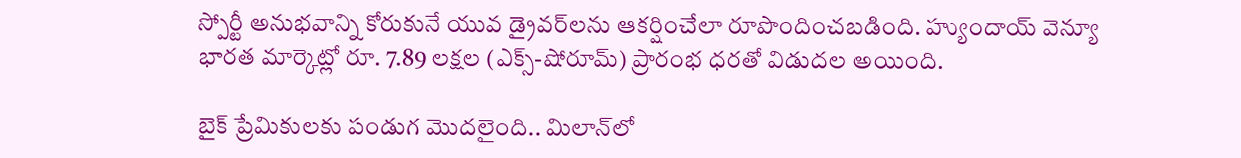స్పోర్టీ అనుభవాన్ని కోరుకునే యువ డ్రైవర్‌లను ఆకర్షించేలా రూపొందించబడింది. హ్యుందాయ్ వెన్యూ భారత మార్కెట్లో రూ. 7.89 లక్షల (ఎక్స్-షోరూమ్) ప్రారంభ ధరతో విడుదల అయింది.

బైక్ ప్రేమికులకు పండుగ మొదలైంది.. మిలాన్‌లో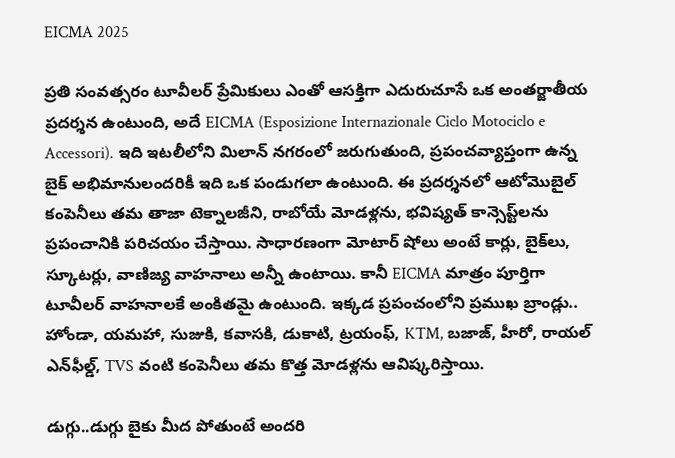EICMA 2025

ప్రతి సంవత్సరం టూవీలర్ ప్రేమికులు ఎంతో ఆసక్తిగా ఎదురుచూసే ఒక అంతర్జాతీయ ప్రదర్శన ఉంటుంది, అదే EICMA (Esposizione Internazionale Ciclo Motociclo e Accessori). ఇది ఇటలీలోని మిలాన్ నగరంలో జరుగుతుంది, ప్రపంచవ్యాప్తంగా ఉన్న బైక్ అభిమానులందరికీ ఇది ఒక పండుగలా ఉంటుంది. ఈ ప్రదర్శనలో ఆటోమొబైల్ కంపెనీలు తమ తాజా టెక్నాలజీని, రాబోయే మోడళ్లను, భవిష్యత్ కాన్సెప్ట్‌లను ప్రపంచానికి పరిచయం చేస్తాయి. సాధారణంగా మోటార్ షోలు అంటే కార్లు, బైక్‌లు, స్కూటర్లు, వాణిజ్య వాహనాలు అన్నీ ఉంటాయి. కానీ EICMA మాత్రం పూర్తిగా టూవీలర్ వాహనాలకే అంకితమై ఉంటుంది. ఇక్కడ ప్రపంచంలోని ప్రముఖ బ్రాండ్లు.. హోండా, యమహా, సుజుకి, కవాసకి, డుకాటి, ట్రయంఫ్, KTM, బజాజ్, హీరో, రాయల్ ఎన్‌ఫీల్డ్, TVS వంటి కంపెనీలు తమ కొత్త మోడళ్లను ఆవిష్కరిస్తాయి.

డుగ్గు..డుగ్గు బైకు మీద పోతుంటే అందరి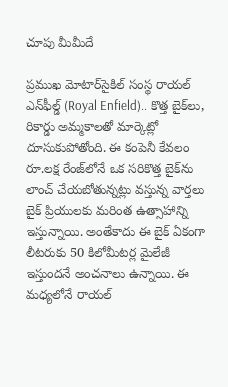చూపు మీమీదే

ప్రముఖ మోటార్‌సైకిల్ సంస్థ రాయల్ ఎన్‌ఫీల్డ్ (Royal Enfield).. కొత్త బైక్‌లు, రికార్డు అమ్మకాలతో మార్కెట్లో దూసుకుపోతోంది. ఈ కంపెనీ కేవలం రూ.లక్ష రేంజ్‌లోనే ఒక సరికొత్త బైక్‌ను లాంచ్ చేయబోతున్నట్లు వస్తున్న వార్తలు బైక్ ప్రియులకు మరింత ఉత్సాహాన్ని ఇస్తున్నాయి. అంతేకాదు ఈ బైక్ ఏకంగా లీటరుకు 50 కిలోమీటర్ల మైలేజీ ఇస్తుందనే అంచనాలు ఉన్నాయి. ఈ మధ్యలోనే రాయల్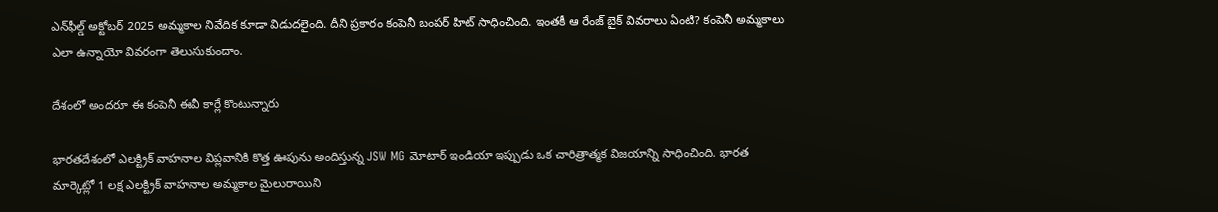ఎన్‌ఫీల్డ్ అక్టోబర్ 2025 అమ్మకాల నివేదిక కూడా విడుదలైంది. దీని ప్రకారం కంపెనీ బంపర్ హిట్ సాధించింది. ఇంతకీ ఆ రేంజ్ బైక్ వివరాలు ఏంటి? కంపెనీ అమ్మకాలు ఎలా ఉన్నాయో వివరంగా తెలుసుకుందాం.

దేశంలో అందరూ ఈ కంపెనీ ఈవీ కార్లే కొంటున్నారు

భారతదేశంలో ఎలక్ట్రిక్ వాహనాల విప్లవానికి కొత్త ఊపును అందిస్తున్న JSW MG మోటార్ ఇండియా ఇప్పుడు ఒక చారిత్రాత్మక విజయాన్ని సాధించింది. భారత మార్కెట్లో 1 లక్ష ఎలక్ట్రిక్ వాహనాల అమ్మకాల మైలురాయిని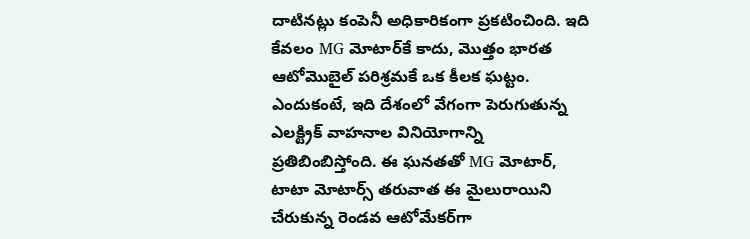దాటినట్లు కంపెనీ అధికారికంగా ప్రకటించింది. ఇది కేవలం MG మోటార్‌కే కాదు, మొత్తం భారత ఆటోమొబైల్ పరిశ్రమకే ఒక కీలక ఘట్టం. ఎందుకంటే, ఇది దేశంలో వేగంగా పెరుగుతున్న ఎలక్ట్రిక్ వాహనాల వినియోగాన్ని ప్రతిబింబిస్తోంది. ఈ ఘనతతో MG మోటార్, టాటా మోటార్స్ తరువాత ఈ మైలురాయిని చేరుకున్న రెండవ ఆటోమేకర్‌గా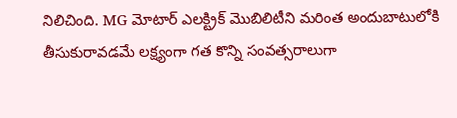నిలిచింది. MG మోటార్ ఎలక్ట్రిక్ మొబిలిటీని మరింత అందుబాటులోకి తీసుకురావడమే లక్ష్యంగా గత కొన్ని సంవత్సరాలుగా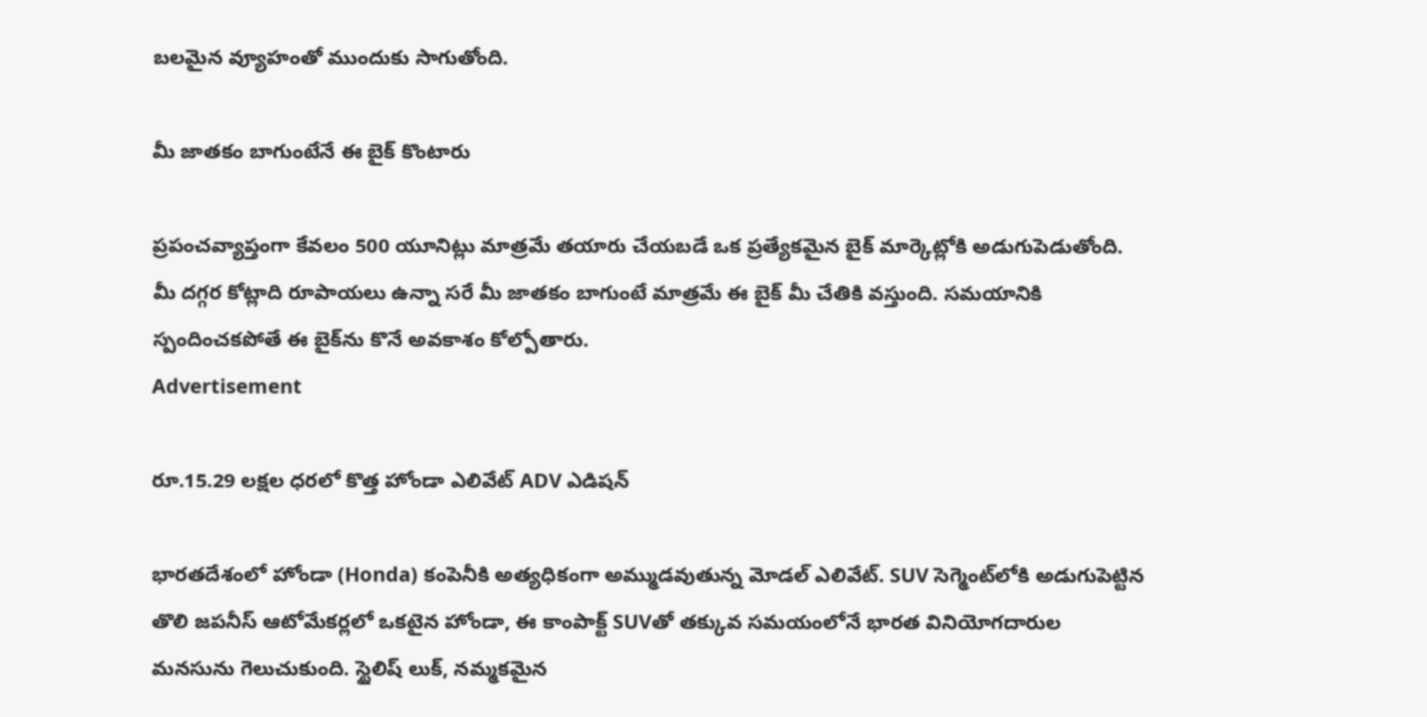బలమైన వ్యూహంతో ముందుకు సాగుతోంది.

మీ జాతకం బాగుంటేనే ఈ బైక్ కొంటారు

ప్రపంచవ్యాప్తంగా కేవలం 500 యూనిట్లు మాత్రమే తయారు చేయబడే ఒక ప్రత్యేకమైన బైక్ మార్కెట్లోకి అడుగుపెడుతోంది. మీ దగ్గర కోట్లాది రూపాయలు ఉన్నా సరే మీ జాతకం బాగుంటే మాత్రమే ఈ బైక్ మీ చేతికి వస్తుంది. సమయానికి స్పందించకపోతే ఈ బైక్‌ను కొనే అవకాశం కోల్పోతారు.
Advertisement

రూ.15.29 లక్షల ధరలో కొత్త హోండా ఎలివేట్ ADV ఎడిషన్

భారతదేశంలో హోండా (Honda) కంపెనీకి అత్యధికంగా అమ్ముడవుతున్న మోడల్ ఎలివేట్. SUV సెగ్మెంట్‌లోకి అడుగుపెట్టిన తొలి జపనీస్ ఆటోమేకర్లలో ఒకటైన హోండా, ఈ కాంపాక్ట్ SUVతో తక్కువ సమయంలోనే భారత వినియోగదారుల మనసును గెలుచుకుంది. స్టైలిష్ లుక్, నమ్మకమైన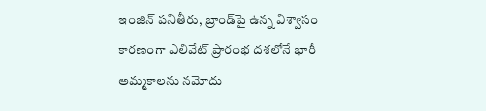ఇంజిన్ పనితీరు, బ్రాండ్‌పై ఉన్న విశ్వాసం కారణంగా ఎలివేట్ ప్రారంభ దశలోనే భారీ అమ్మకాలను నమోదు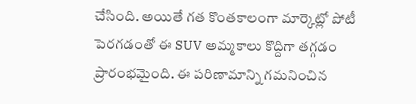చేసింది. అయితే గత కొంతకాలంగా మార్కెట్లో పోటీ పెరగడంతో ఈ SUV అమ్మకాలు కొద్దిగా తగ్గడం ప్రారంభమైంది. ఈ పరిణామాన్ని గమనించిన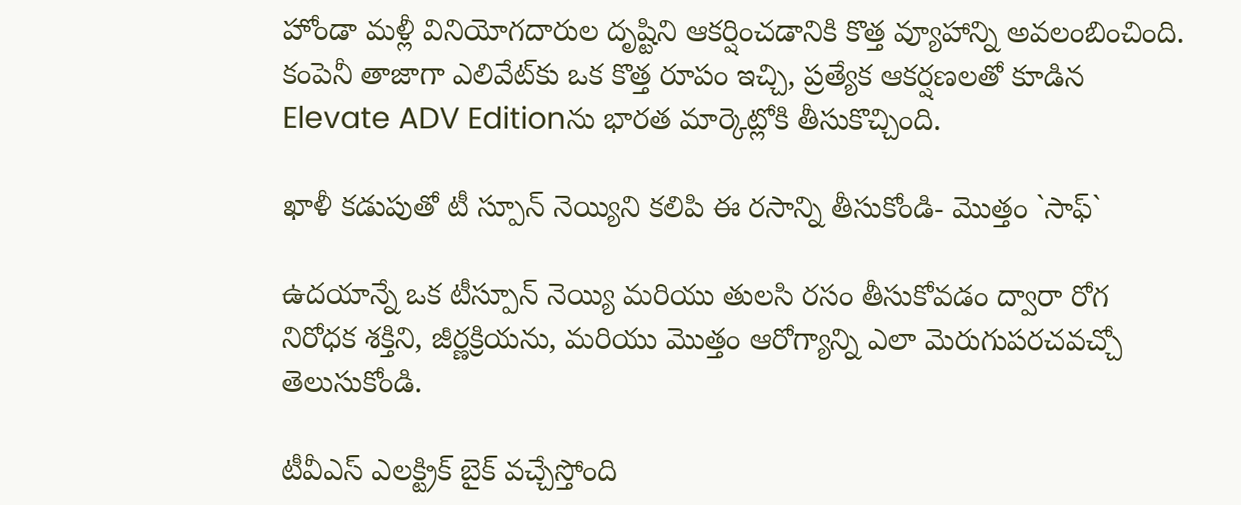హోండా మళ్లీ వినియోగదారుల దృష్టిని ఆకర్షించడానికి కొత్త వ్యూహాన్ని అవలంబించింది. కంపెనీ తాజాగా ఎలివేట్‌కు ఒక కొత్త రూపం ఇచ్చి, ప్రత్యేక ఆకర్షణలతో కూడిన Elevate ADV Editionను భారత మార్కెట్లోకి తీసుకొచ్చింది.

ఖాళీ కడుపుతో టీ స్పూన్ నెయ్యిని కలిపి ఈ రసాన్ని తీసుకోండి- మొత్తం `సాఫ్`

ఉదయాన్నే ఒక టీస్పూన్ నెయ్యి మరియు తులసి రసం తీసుకోవడం ద్వారా రోగ నిరోధక శక్తిని, జీర్ణక్రియను, మరియు మొత్తం ఆరోగ్యాన్ని ఎలా మెరుగుపరచవచ్చో తెలుసుకోండి.

టీవీఎస్ ఎలక్ట్రిక్ బైక్ వచ్చేస్తోంది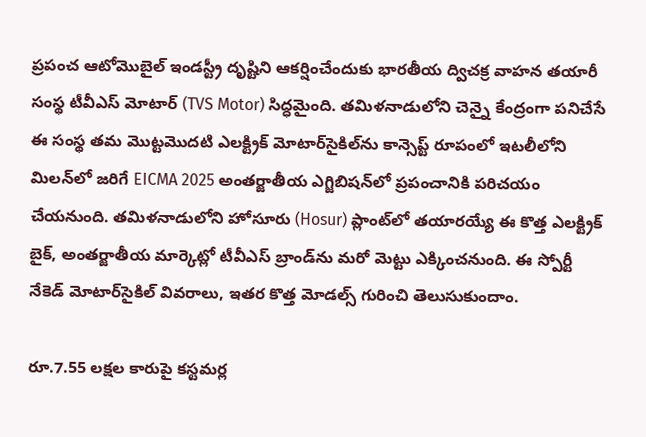ప్రపంచ ఆటోమొబైల్ ఇండస్ట్రీ దృష్టిని ఆకర్షించేందుకు భారతీయ ద్విచక్ర వాహన తయారీ సంస్థ టీవీఎస్ మోటార్ (TVS Motor) సిద్ధమైంది. తమిళనాడులోని చెన్నై కేంద్రంగా పనిచేసే ఈ సంస్థ తమ మొట్టమొదటి ఎలక్ట్రిక్ మోటార్‌సైకిల్‌ను కాన్సెప్ట్ రూపంలో ఇటలీలోని మిలన్‌లో జరిగే EICMA 2025 అంతర్జాతీయ ఎగ్జిబిషన్‌లో ప్రపంచానికి పరిచయం చేయనుంది. తమిళనాడులోని హోసూరు (Hosur) ప్లాంట్‌లో తయారయ్యే ఈ కొత్త ఎలక్ట్రిక్ బైక్, అంతర్జాతీయ మార్కెట్లో టీవీఎస్ బ్రాండ్‌ను మరో మెట్టు ఎక్కించనుంది. ఈ స్పోర్టీ నేకెడ్ మోటార్‌సైకిల్ వివరాలు, ఇతర కొత్త మోడల్స్‌ గురించి తెలుసుకుందాం.

రూ.7.55 లక్షల కారుపై కస్టమర్ల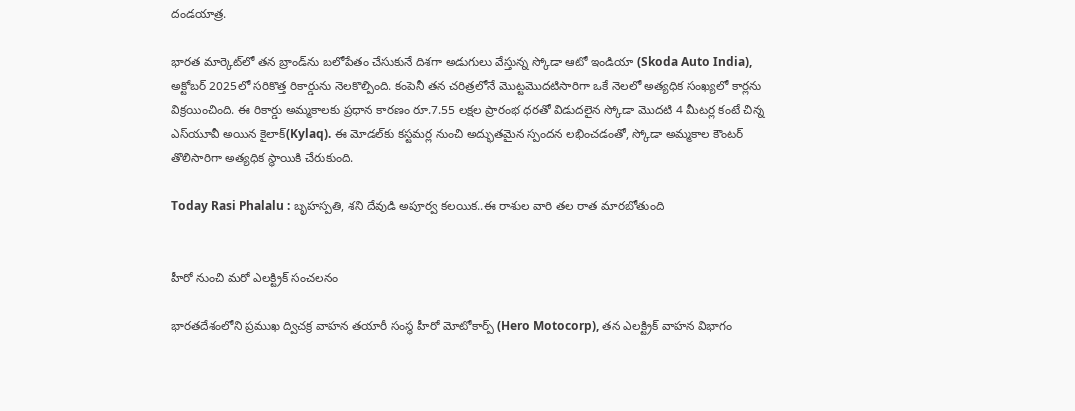దండయాత్ర.

భారత మార్కెట్‌లో తన బ్రాండ్‌ను బలోపేతం చేసుకునే దిశగా అడుగులు వేస్తున్న స్కోడా ఆటో ఇండియా (Skoda Auto India), అక్టోబర్ 2025లో సరికొత్త రికార్డును నెలకొల్పింది. కంపెనీ తన చరిత్రలోనే మొట్టమొదటిసారిగా ఒకే నెలలో అత్యధిక సంఖ్యలో కార్లను విక్రయించింది. ఈ రికార్డు అమ్మకాలకు ప్రధాన కారణం రూ.7.55 లక్షల ప్రారంభ ధరతో విడుదలైన స్కోడా మొదటి 4 మీటర్ల కంటే చిన్న ఎస్‌యూవీ అయిన కైలాక్(Kylaq). ఈ మోడల్‌కు కస్టమర్ల నుంచి అద్భుతమైన స్పందన లభించడంతో, స్కోడా అమ్మకాల కౌంటర్ తొలిసారిగా అత్యధిక స్థాయికి చేరుకుంది.

Today Rasi Phalalu : బృహస్పతి, శని దేవుడి అపూర్వ కలయిక..ఈ రాశుల వారి తల రాత మారబోతుంది


హీరో నుంచి మరో ఎలక్ట్రిక్ సంచలనం

భారతదేశంలోని ప్రముఖ ద్విచక్ర వాహన తయారీ సంస్థ హీరో మోటోకార్ప్ (Hero Motocorp), తన ఎలక్ట్రిక్ వాహన విభాగం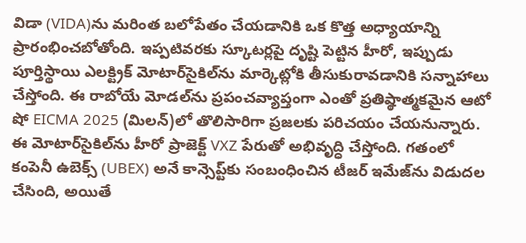విడా (VIDA)ను మరింత బలోపేతం చేయడానికి ఒక కొత్త అధ్యాయాన్ని ప్రారంభించబోతోంది. ఇప్పటివరకు స్కూటర్లపై దృష్టి పెట్టిన హీరో, ఇప్పుడు పూర్తిస్థాయి ఎలక్ట్రిక్ మోటార్‌సైకిల్‌ను మార్కెట్లోకి తీసుకురావడానికి సన్నాహాలు చేస్తోంది. ఈ రాబోయే మోడల్‌ను ప్రపంచవ్యాప్తంగా ఎంతో ప్రతిష్ఠాత్మకమైన ఆటో షో EICMA 2025 (మిలన్)లో తొలిసారిగా ప్రజలకు పరిచయం చేయనున్నారు. ఈ మోటార్‌సైకిల్‌ను హీరో ప్రాజెక్ట్ VXZ పేరుతో అభివృద్ధి చేస్తోంది. గతంలో కంపెనీ ఉబెక్స్ (UBEX) అనే కాన్సెప్ట్‌కు సంబంధించిన టీజర్ ఇమేజ్‌ను విడుదల చేసింది, అయితే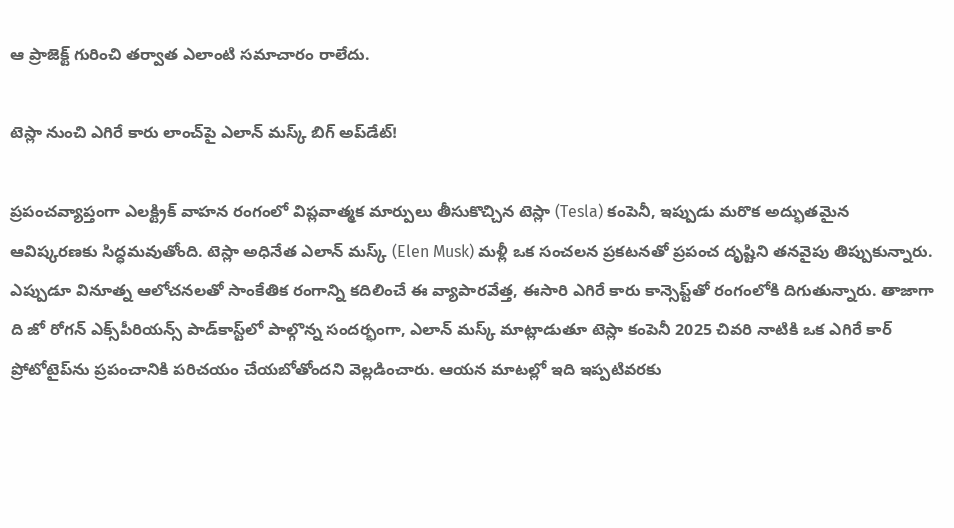ఆ ప్రాజెక్ట్ గురించి తర్వాత ఎలాంటి సమాచారం రాలేదు.

టెస్లా నుంచి ఎగిరే కారు లాంచ్‌పై ఎలాన్ మస్క్ బిగ్ అప్‌డేట్!

ప్రపంచవ్యాప్తంగా ఎలక్ట్రిక్ వాహన రంగంలో విప్లవాత్మక మార్పులు తీసుకొచ్చిన టెస్లా (Tesla) కంపెనీ, ఇప్పుడు మరొక అద్భుతమైన ఆవిష్కరణకు సిద్ధమవుతోంది. టెస్లా అధినేత ఎలాన్ మస్క్ (Elen Musk) మళ్లీ ఒక సంచలన ప్రకటనతో ప్రపంచ దృష్టిని తనవైపు తిప్పుకున్నారు. ఎప్పుడూ వినూత్న ఆలోచనలతో సాంకేతిక రంగాన్ని కదిలించే ఈ వ్యాపారవేత్త, ఈసారి ఎగిరే కారు కాన్సెప్ట్‌తో రంగంలోకి దిగుతున్నారు. తాజాగా ది జో రోగన్ ఎక్స్‌పీరియన్స్ పాడ్‌కాస్ట్‌లో పాల్గొన్న సందర్భంగా, ఎలాన్ మస్క్ మాట్లాడుతూ టెస్లా కంపెనీ 2025 చివరి నాటికి ఒక ఎగిరే కార్ ప్రోటోటైప్‌ను ప్రపంచానికి పరిచయం చేయబోతోందని వెల్లడించారు. ఆయన మాటల్లో ఇది ఇప్పటివరకు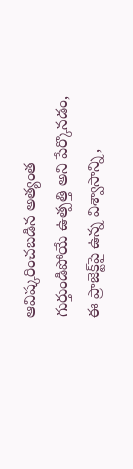ఆవిష్కరించబడిన అత్యంత గుర్తుండిపోయే ఉత్పత్తి అని పేర్కొనడం, ఈ ప్రాజెక్ట్‌పై ఉన్న విశ్వాసాన్ని,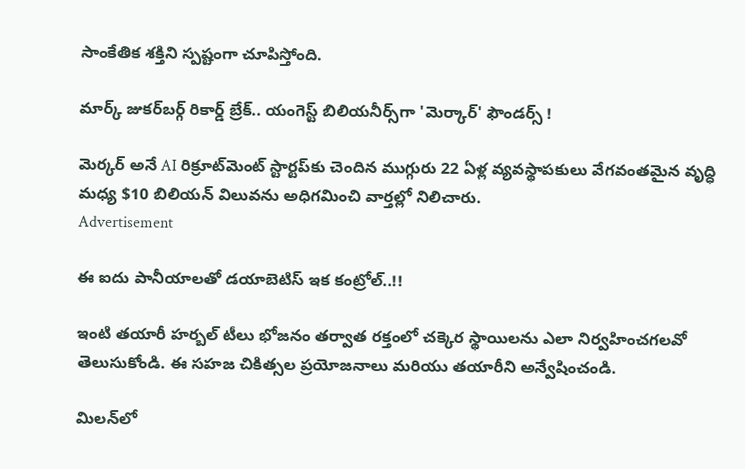సాంకేతిక శక్తిని స్పష్టంగా చూపిస్తోంది.

మార్క్ జుకర్‌బర్గ్ రికార్డ్ బ్రేక్.. యంగెస్ట్ బిలియనీర్స్‌గా 'మెర్కార్' ఫౌండర్స్ !

మెర్కర్ అనే AI రిక్రూట్‌మెంట్ స్టార్టప్‌కు చెందిన ముగ్గురు 22 ఏళ్ల వ్యవస్థాపకులు వేగవంతమైన వృద్ధి మధ్య $10 బిలియన్ విలువను అధిగమించి వార్తల్లో నిలిచారు.
Advertisement

ఈ ఐదు పానీయాలతో డయాబెటిస్‌ ఇక కంట్రోల్..!!

ఇంటి తయారీ హర్బల్ టీలు భోజనం తర్వాత రక్తంలో చక్కెర స్థాయిలను ఎలా నిర్వహించగలవో తెలుసుకోండి. ఈ సహజ చికిత్సల ప్రయోజనాలు మరియు తయారీని అన్వేషించండి.

మిలన్‌లో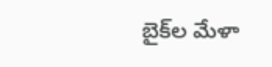బైక్‌ల మేళా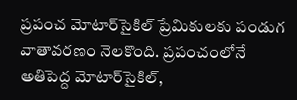ప్రపంచ మోటార్‌సైకిల్ ప్రేమికులకు పండుగ వాతావరణం నెలకొంది. ప్రపంచంలోనే అతిపెద్ద మోటార్‌సైకిల్,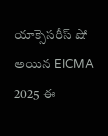యాక్సెసరీస్ షో అయిన EICMA 2025 ఈ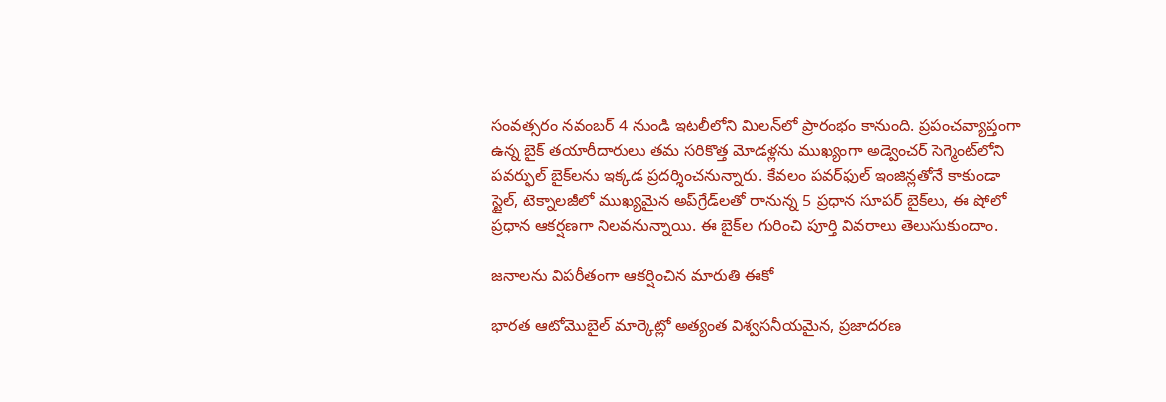సంవత్సరం నవంబర్ 4 నుండి ఇటలీలోని మిలన్‌లో ప్రారంభం కానుంది. ప్రపంచవ్యాప్తంగా ఉన్న బైక్ తయారీదారులు తమ సరికొత్త మోడళ్లను ముఖ్యంగా అడ్వెంచర్ సెగ్మెంట్‌లోని పవర్ఫుల్ బైక్‌లను ఇక్కడ ప్రదర్శించనున్నారు. కేవలం పవర్‌ఫుల్ ఇంజిన్లతోనే కాకుండా స్టైల్, టెక్నాలజీలో ముఖ్యమైన అప్‌గ్రేడ్‌లతో రానున్న 5 ప్రధాన సూపర్ బైక్‌లు, ఈ షోలో ప్రధాన ఆకర్షణగా నిలవనున్నాయి. ఈ బైక్‌ల గురించి పూర్తి వివరాలు తెలుసుకుందాం.

జనాలను విపరీతంగా ఆకర్షించిన మారుతి ఈకో

భారత ఆటోమొబైల్ మార్కెట్లో అత్యంత విశ్వసనీయమైన, ప్రజాదరణ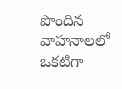పొందిన వాహనాలలో ఒకటిగా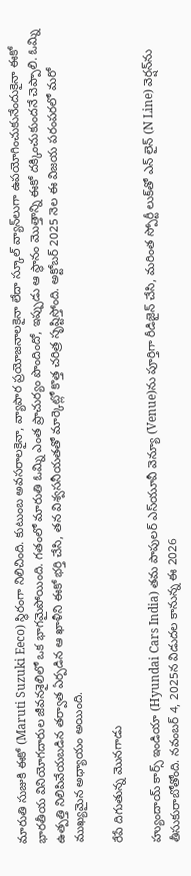మారుతి సుజుకి ఈకో (Maruti Suzuki Eeco) స్థిరంగా నిలిచింది. కుటుంబ అవసరాలకైనా, వ్యాపార ప్రయోజనాలకైనా లేదా స్కూల్ వ్యాన్‌‌లుగా ఉపయోగించుకునేందుకైనా ఈకో భారతీయ వినియోగదారుల జీవనశైలిలో ఒక భాగమైపోయింది. గతంలో మారుతి ఓమ్ని ఎంత ప్రాచుర్యం పొందిందో, ఇప్పుడు ఆ స్థానం మొత్తాన్ని ఈకో దక్కించుకుందనే చెప్పాలి. ఓమ్ని ఉత్పత్తి నిలిపివేయబడిన తర్వాత ఏర్పడిన ఆ ఖాళీని ఈకో భర్తి చేసి, తన విశ్వసనీయతతో మార్కెట్లో కొత్త చరిత్ర సృష్టిస్తోంది. అక్టోబర్ 2025 నెల ఈ విజయ పరంపరలో మరో ముఖ్యమైన అధ్యాయం అయింది.

రేపే దిగుతున్న మొనగాడు

హ్యుందాయ్ కార్స్ ఇండియా (Hyundai Cars India) తమ పాపులర్ ఎస్‌యూవీ వెన్యూ (Venue)ను పూర్తిగా రీడిజైన్ చేసి, మరింత స్పోర్టీ లుక్‌తో ఎన్ లైన్ (N Line) వెర్షన్‌ను తీసుకురాబోతోంది. నవంబర్ 4, 2025న విడుదల కానున్న ఈ 2026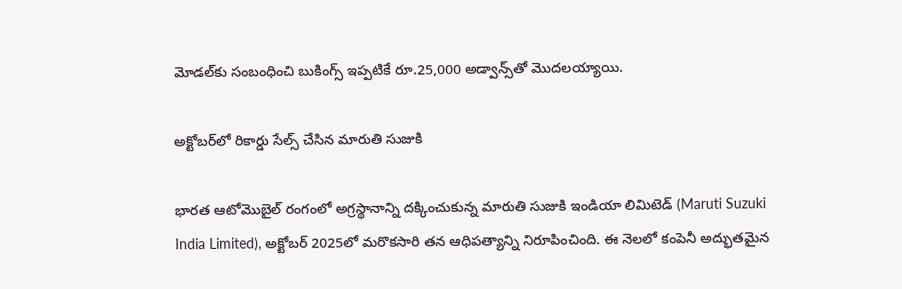మోడల్‌కు సంబంధించి బుకింగ్స్ ఇప్పటికే రూ.25,000 అడ్వాన్స్‌తో మొదలయ్యాయి.

అక్టోబర్‌లో రికార్డు సేల్స్ చేసిన మారుతి సుజుకి

భారత ఆటోమొబైల్ రంగంలో అగ్రస్థానాన్ని దక్కించుకున్న మారుతి సుజుకి ఇండియా లిమిటెడ్ (Maruti Suzuki India Limited), అక్టోబర్ 2025లో మరొకసారి తన ఆధిపత్యాన్ని నిరూపించింది. ఈ నెలలో కంపెనీ అద్భుతమైన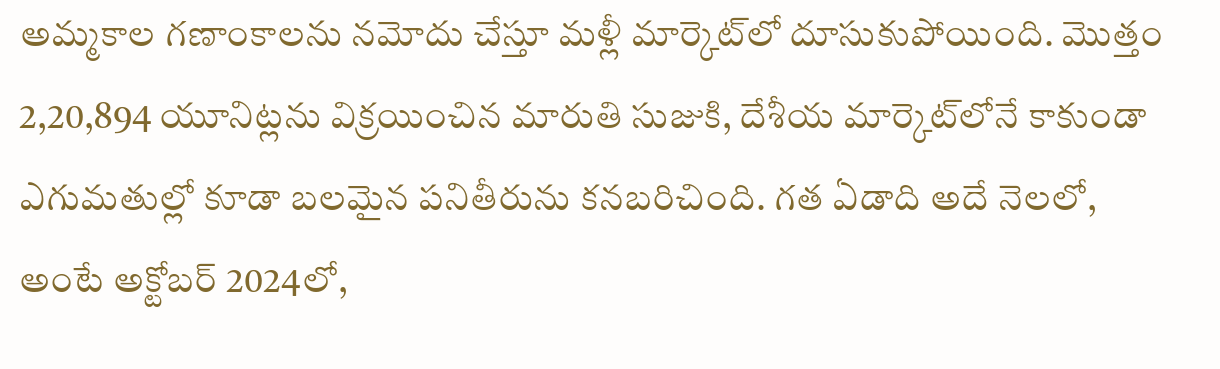అమ్మకాల గణాంకాలను నమోదు చేస్తూ మళ్లీ మార్కెట్‌లో దూసుకుపోయింది. మొత్తం 2,20,894 యూనిట్లను విక్రయించిన మారుతి సుజుకి, దేశీయ మార్కెట్‌లోనే కాకుండా ఎగుమతుల్లో కూడా బలమైన పనితీరును కనబరిచింది. గత ఏడాది అదే నెలలో, అంటే అక్టోబర్ 2024లో,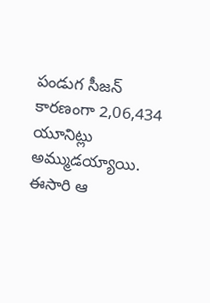పండుగ సీజన్ కారణంగా 2,06,434 యూనిట్లు అమ్ముడయ్యాయి. ఈసారి ఆ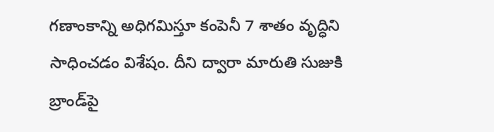గణాంకాన్ని అధిగమిస్తూ కంపెనీ 7 శాతం వృద్ధిని సాధించడం విశేషం. దీని ద్వారా మారుతి సుజుకి బ్రాండ్‌పై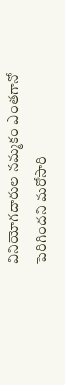వినియోగదారుల నమ్మకం ఎంతగానో పెరిగిందని మరోసారి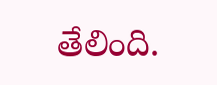తేలింది.